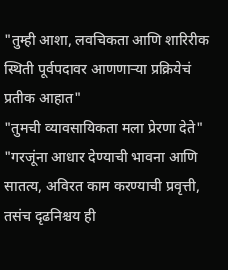"तुम्ही आशा, लवचिकता आणि शारिरीक स्थिती पूर्वपदावर आणणाऱ्या प्रक्रियेचं प्रतीक आहात"
"तुमची व्यावसायिकता मला प्रेरणा देते"
"गरजूंना आधार देण्याची भावना आणि सातत्य, अविरत काम करण्याची प्रवृत्ती, तसंच दृढनिश्चय ही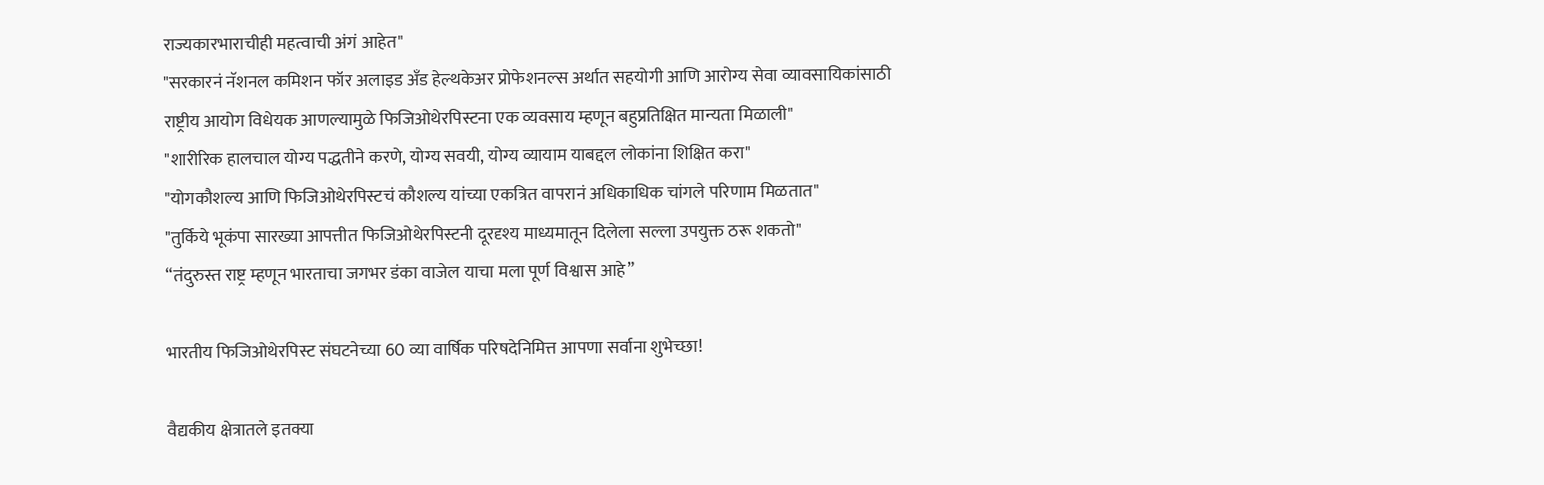राज्यकारभाराचीही महत्वाची अंगं आहेत"
"सरकारनं नॅशनल कमिशन फॉर अलाइड अँड हेल्थकेअर प्रोफेशनल्स अर्थात सहयोगी आणि आरोग्य सेवा व्यावसायिकांसाठी राष्ट्रीय आयोग विधेयक आणल्यामुळे फिजिओथेरपिस्टना एक व्यवसाय म्हणून बहुप्रतिक्षित मान्यता मिळाली"
"शारीरिक हालचाल योग्य पद्धतीने करणे, योग्य सवयी, योग्य व्यायाम याबद्दल लोकांना शिक्षित करा"
"योगकौशल्य आणि फिजिओथेरपिस्टचं कौशल्य यांच्या एकत्रित वापरानं अधिकाधिक चांगले परिणाम मिळतात"
"तुर्किये भूकंपा सारख्या आपत्तीत फिजिओथेरपिस्टनी दूरदृश्य माध्यमातून दिलेला सल्ला उपयुक्त ठरू शकतो"
“तंदुरुस्त राष्ट्र म्हणून भारताचा जगभर डंका वाजेल याचा मला पूर्ण विश्वास आहे”

भारतीय फिजिओथेरपिस्ट संघटनेच्या 60 व्या वार्षिक परिषदेनिमित्त आपणा सर्वाना शुभेच्छा!

वैद्यकीय क्षेत्रातले इतक्या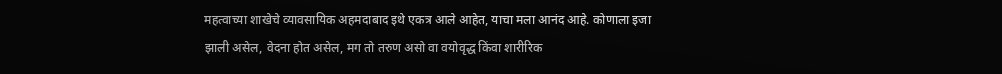महत्वाच्या शाखेचे व्यावसायिक अहमदाबाद इथे एकत्र आले आहेत, याचा मला आनंद आहे. कोणाला इजा झाली असेल, वेदना होत असेल, मग तो तरुण असो वा वयोवृद्ध किंवा शारीरिक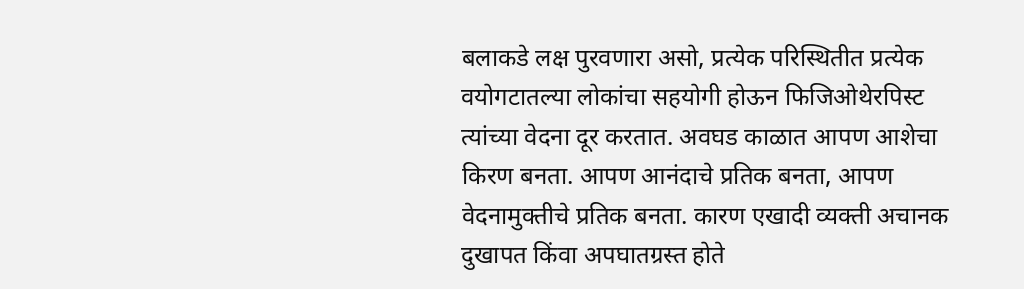बलाकडे लक्ष पुरवणारा असो, प्रत्येक परिस्थितीत प्रत्येक वयोगटातल्या लोकांचा सहयोगी होऊन फिजिओथेरपिस्ट त्यांच्या वेदना दूर करतात. अवघड काळात आपण आशेचा किरण बनता. आपण आनंदाचे प्रतिक बनता, आपण वेदनामुक्तीचे प्रतिक बनता. कारण एखादी व्यक्ती अचानक दुखापत किंवा अपघातग्रस्त होते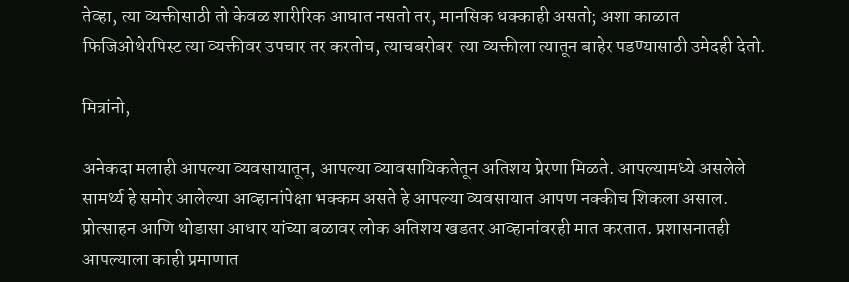तेव्हा, त्या व्यक्तीसाठी तो केवळ शारीरिक आघात नसतो तर, मानसिक धक्काही असतो; अशा काळात फिजिओथेरपिस्ट त्या व्यक्तीवर उपचार तर करतोच, त्याचबरोबर  त्या व्यक्तीला त्यातून बाहेर पडण्यासाठी उमेदही देतो.

मित्रांनो,

अनेकदा मलाही आपल्या व्यवसायातून, आपल्या व्यावसायिकतेतून अतिशय प्रेरणा मिळते. आपल्यामध्ये असलेले सामर्थ्य हे समोर आलेल्या आव्हानांपेक्षा भक्कम असते हे आपल्या व्यवसायात आपण नक्कीच शिकला असाल. प्रोत्साहन आणि थोडासा आधार यांच्या बळावर लोक अतिशय खडतर आव्हानांवरही मात करतात. प्रशासनातही आपल्याला काही प्रमाणात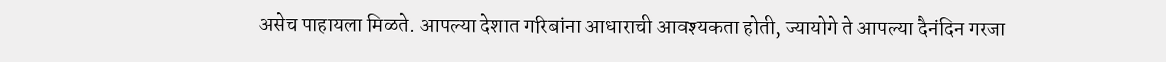असेच पाहायला मिळते. आपल्या देशात गरिबांना आधाराची आवश्यकता होती, ज्यायोगे ते आपल्या दैनंदिन गरजा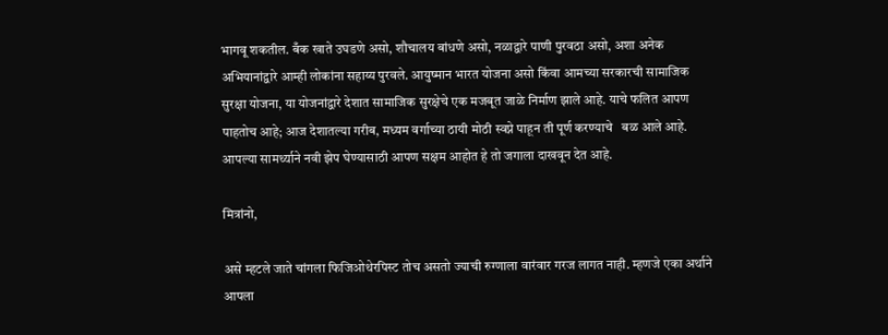भागवू शकतील. बँक खाते उघडणे असो, शौचालय बांधणे असो, नळाद्वारे पाणी पुरवठा असो, अशा अनेक अभियानांद्वारे आम्ही लोकांना सहाय्य पुरवले. आयुष्मान भारत योजना असो किंवा आमच्या सरकारची सामाजिक सुरक्षा योजना, या योजनांद्वारे देशात सामाजिक सुरक्षेचे एक मजबूत जाळे निर्माण झाले आहे. याचे फलित आपण पाहतोच आहे; आज देशातल्या गरीब, मध्यम वर्गाच्या ठायी मोठी स्वप्ने पाहून ती पूर्ण करण्याचे   बळ आले आहे. आपल्या सामर्थ्याने नवी झेप घेण्यासाठी आपण सक्षम आहोत हे तो जगाला दाखवून देत आहे.

मित्रांनो,

असे म्हटले जाते चांगला फिजिओथेरपिस्ट तोच असतो ज्याची रुग्णाला वारंवार गरज लागत नाही. म्हणजे एका अर्थाने आपला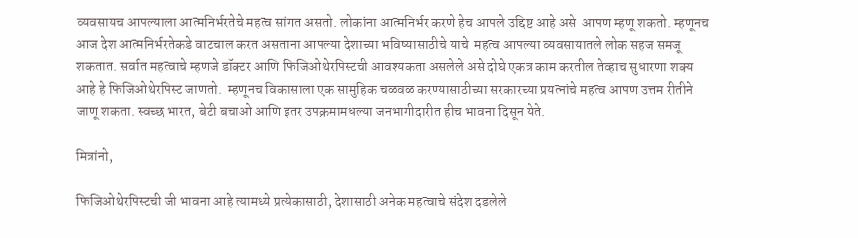व्यवसायच आपल्याला आत्मनिर्भरतेचे महत्व सांगत असतो. लोकांना आत्मनिर्भर करणे हेच आपले उद्दिष्ट आहे असे  आपण म्हणू शकतो. म्हणूनच आज देश आत्मनिर्भरतेकडे वाटचाल करत असताना आपल्या देशाच्या भविष्यासाठीचे याचे  महत्व आपल्या व्यवसायातले लोक सहज समजू शकतात. सर्वात महत्वाचे म्हणजे डॉक्टर आणि फिजिओथेरपिस्टची आवश्यकता असलेले असे दोघे एकत्र काम करतील तेव्हाच सुधारणा शक्य आहे हे फिजिओथेरपिस्ट जाणतो.  म्हणूनच विकासाला एक सामुहिक चळवळ करण्यासाठीच्या सरकारच्या प्रयत्नांचे महत्व आपण उत्तम रीतीने जाणू शकता. स्वच्छ भारत, बेटी बचाओ आणि इतर उपक्रमामधल्या जनभागीदारीत हीच भावना दिसून येते.

मित्रांनो,

फिजिओथेरपिस्टची जी भावना आहे त्यामध्ये प्रत्येकासाठी, देशासाठी अनेक महत्वाचे संदेश दडलेले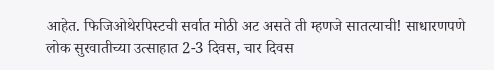आहेत. फिजिओथेरपिस्टची सर्वात मोठी अट असते ती म्हणजे सातत्याची! साधारणपणे लोक सुरवातीच्या उत्साहात 2-3 दिवस, चार दिवस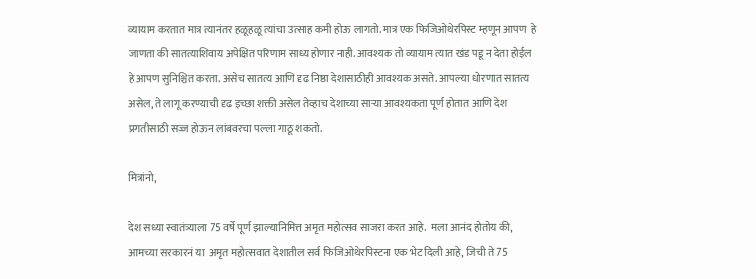व्यायाम करतात मात्र त्यानंतर हळूहळू त्यांचा उत्साह कमी होऊ लागतो. मात्र एक फिजिओथेरपिस्ट म्हणून आपण  हे जाणता की सातत्याशिवाय अपेक्षित परिणाम साध्य होणार नाही. आवश्यक तो व्यायाम त्यात खंड पडू न देता होईल हे आपण सुनिश्चित करता. असेच सातत्य आणि दृढ निष्ठा देशासाठीही आवश्यक असते. आपल्या धोरणात सातत्य असेल, ते लागू करण्याची दृढ इच्छा शक्ती असेल तेव्हाच देशाच्या साऱ्या आवश्यकता पूर्ण होतात आणि देश प्रगतीसाठी सज्ज होऊन लांबवरचा पल्ला गाठू शकतो.

मित्रांनो,

देश सध्या स्वातंत्र्याला 75 वर्षे पूर्ण झाल्यानिमित्त अमृत महोत्सव साजरा करत आहे.  मला आनंद होतोय की, आमच्या सरकारनं या  अमृत महोत्सवात देशातील सर्व फिजिओथेरपिस्टना एक भेट दिली आहे, जिची ते 75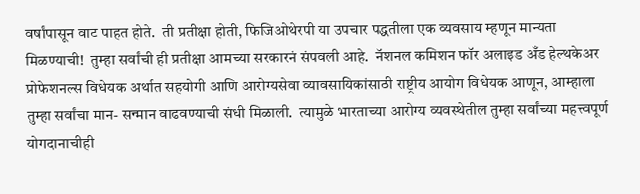वर्षांपासून वाट पाहत होते.  ती प्रतीक्षा होती, फिजिओथेरपी या उपचार पद्धतीला एक व्यवसाय म्हणून मान्यता मिळण्याची!  तुम्हा सर्वांची ही प्रतीक्षा आमच्या सरकारनं संपवली आहे.  नॅशनल कमिशन फॉर अलाइड अँड हेल्थकेअर प्रोफेशनल्स विधेयक अर्थात सहयोगी आणि आरोग्यसेवा व्यावसायिकांसाठी राष्ट्रीय आयोग विधेयक आणून, आम्हाला तुम्हा सर्वांचा मान- सन्मान वाढवण्याची संधी मिळाली.  त्यामुळे भारताच्या आरोग्य व्यवस्थेतील तुम्हा सर्वांच्या महत्त्वपूर्ण योगदानाचीही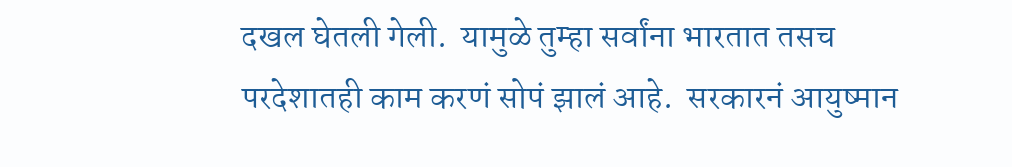दखल घेतली गेली.  यामुळे तुम्हा सर्वांना भारतात तसच परदेशातही काम करणं सोपं झालं आहे.  सरकारनं आयुष्मान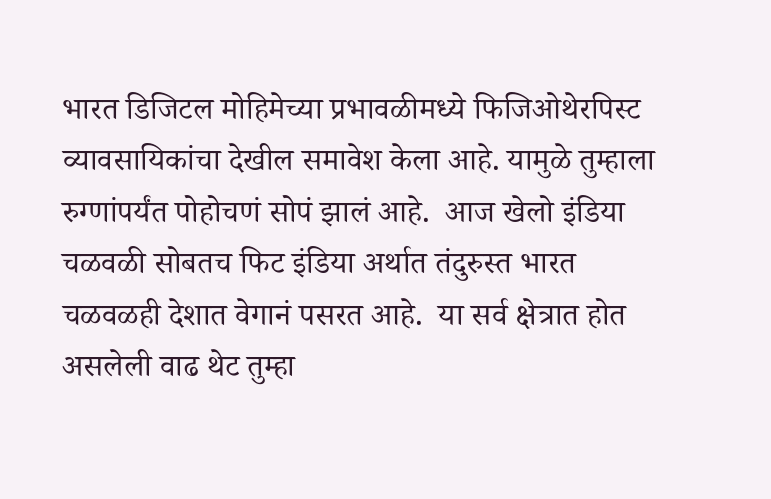भारत डिजिटल मोहिमेच्या प्रभावळीमध्ये फिजिओथेरपिस्ट व्यावसायिकांचा देखील समावेश केला आहे. यामुळे तुम्हाला रुग्णांपर्यंत पोहोचणं सोपं झालं आहे.  आज खेलो इंडिया चळवळी सोबतच फिट इंडिया अर्थात तंदुरुस्त भारत चळवळही देशात वेगानं पसरत आहे.  या सर्व क्षेत्रात होत असलेली वाढ थेट तुम्हा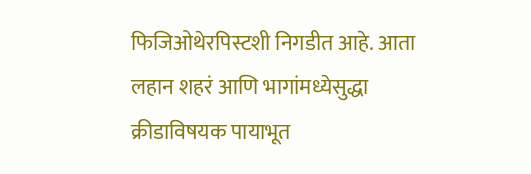फिजिओथेरपिस्टशी निगडीत आहे. आता लहान शहरं आणि भागांमध्येसुद्धा क्रीडाविषयक पायाभूत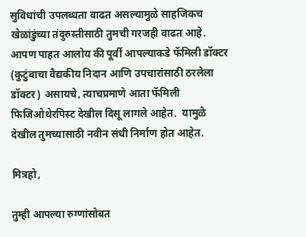सुविधांची उपलब्धता वाढत असल्यामुळे साहजिकच खेळांडुंच्या तंदुरुस्तीसाठी तुमची गरजही वाढत आहे.  आपण पाहत आलोय की पूर्वी आपल्याकडे फॅमिली डॉक्टर (कुटुंबाचा वैद्यकीय निदान आणि उपचारांसाठी ठरलेला डॉक्टर) असायचे, त्याचप्रमाणे आता फॅमिली फिजिओथेरपिस्ट देखील दिसू लागले आहेत.  यामुळे देखील तुमच्यासाठी नवीन संधी निर्माण होत आहेत.

मित्रहो,

तुम्ही आपल्या रुग्णांसोबत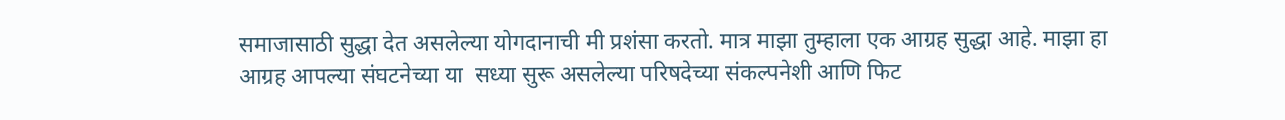समाजासाठी सुद्धा देत असलेल्या योगदानाची मी प्रशंसा करतो. मात्र माझा तुम्हाला एक आग्रह सुद्धा आहे. माझा हा आग्रह आपल्या संघटनेच्या या  सध्या सुरू असलेल्या परिषदेच्या संकल्पनेशी आणि फिट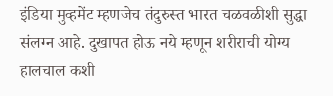इंडिया मुव्हमेंट म्हणजेच तंदुरुस्त भारत चळवळीशी सुद्धा संलग्न आहे. दुखापत होऊ नये म्हणून शरीराची योग्य हालचाल कशी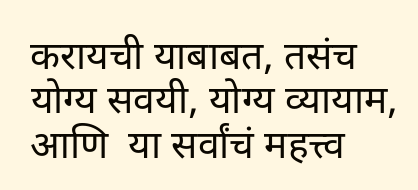करायची याबाबत, तसंच योग्य सवयी, योग्य व्यायाम, आणि  या सर्वांचं महत्त्व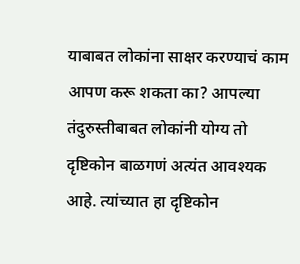याबाबत लोकांना साक्षर करण्याचं काम आपण करू शकता का? आपल्या तंदुरुस्तीबाबत लोकांनी योग्य तो दृष्टिकोन बाळगणं अत्यंत आवश्यक आहे. त्यांच्यात हा दृष्टिकोन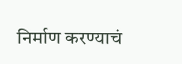निर्माण करण्याचं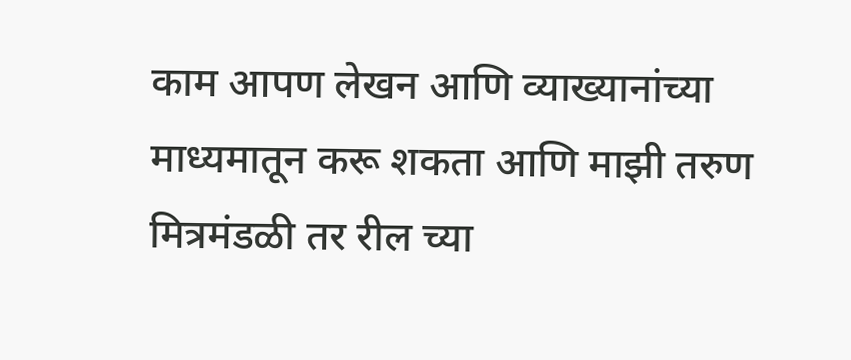काम आपण लेखन आणि व्याख्यानांच्या माध्यमातून करू शकता आणि माझी तरुण मित्रमंडळी तर रील च्या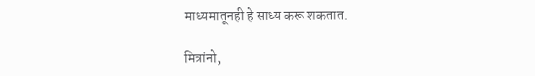माध्यमातूनही हे साध्य करू शकतात.

मित्रांनो,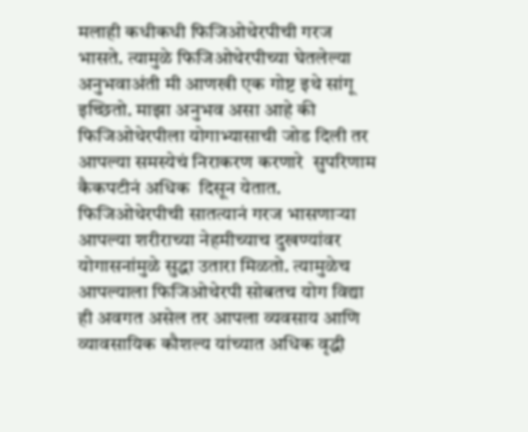मलाही कधीकधी फिजिओथेरपीची गरज भासते. त्यामुळे फिजिओथेरपीच्या घेतलेल्या अनुभवाअंती मी आणखी एक गोष्ट इथे सांगू इच्छितो. माझा अनुभव असा आहे की  फिजिओथेरपीला योगाभ्यासाची जोड दिली तर आपल्या समस्येचं निराकरण करणारे  सुपरिणाम कैकपटीनं अधिक  दिसून येतात. फिजिओथेरपीची सातत्यानं गरज भासणार्‍या आपल्या शरीराच्या नेहमीच्याच दुखण्यांवर योगासनांमुळे सुद्धा उतारा मिळतो. त्यामुळेच आपल्याला फिजिओथेरपी सोबतच योग विद्या ही अवगत असेल तर आपला व्यवसाय आणि व्यावसायिक कौशल्य यांच्यात अधिक वृद्धी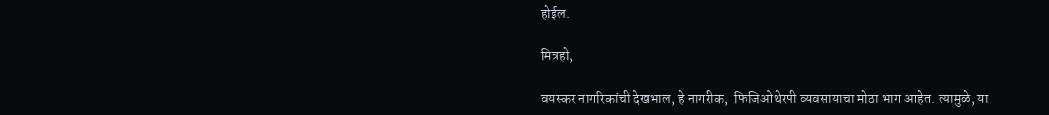होईल.

मित्रहो,

वयस्कर नागरिकांची देखभाल, हे नागरीक,  फिजिओथेरपी व्यवसायाचा मोठा भाग आहेत. त्यामुळे, या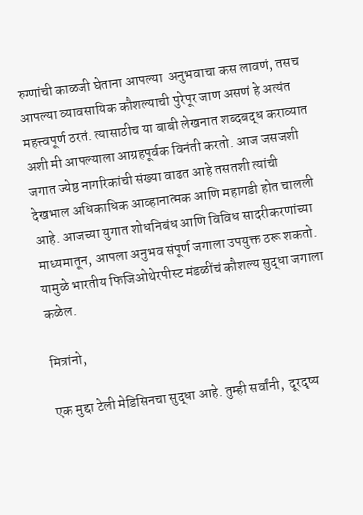रुग्णांची काळजी घेताना आपल्या  अनुभवाचा कस लावणं, तसच आपल्या व्यावसायिक कौशल्याची पुरेपूर जाण असणं हे अत्यंत महत्त्वपूर्ण ठरतं. त्यासाठीच या बाबी लेखनात शब्दबद्ध कराव्यात अशी मी आपल्याला आग्रहपूर्वक विनंती करतो. आज जसजशी जगात ज्येष्ठ नागरिकांची संख्या वाढत आहे तसतशी त्यांची देखभाल अधिकाधिक आव्हानात्मक आणि महागडी होत चालली आहे. आजच्या युगात शोधनिबंध आणि विविध सादरीकरणांच्या माध्यमातून, आपला अनुभव संपूर्ण जगाला उपयुक्त ठरू शकतो. यामुळे भारतीय फिजिओथेरपीस्ट मंडळींचं कौशल्य सुद्धा जगाला कळेल.

मित्रांनो,

एक मुद्दा टेली मेडिसिनचा सुद्धा आहे. तुम्ही सर्वांनी,  दूरदृष्य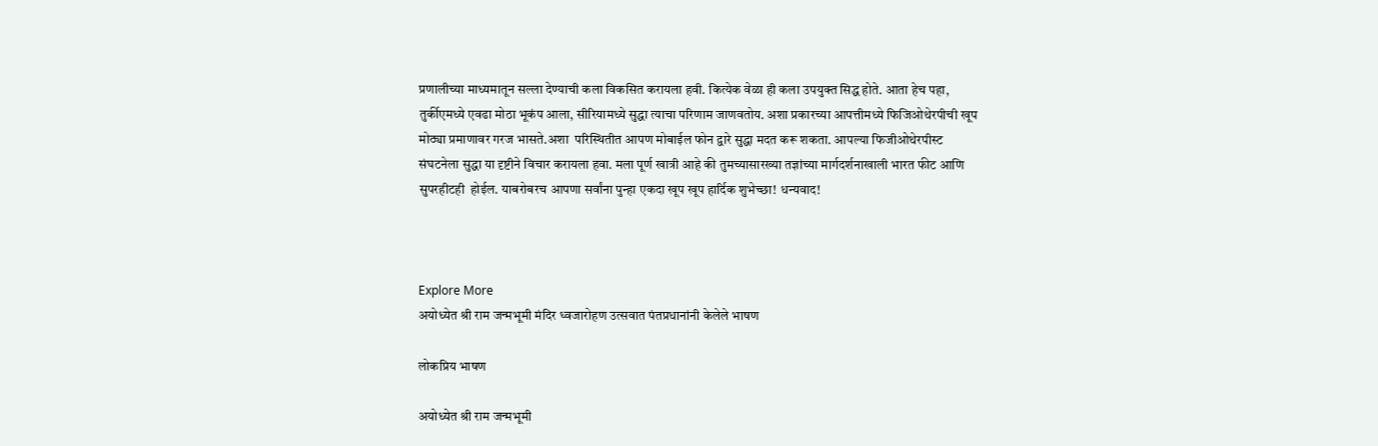प्रणालीच्या माध्यमातून सल्ला देण्याची कला विकसित करायला हवी. कित्येक वेळा ही कला उपयुक्त सिद्ध होते. आता हेच पहा, तुर्कीएमध्ये एवढा मोठा भूकंप आला, सीरियामध्ये सुद्धा त्याचा परिणाम जाणवतोय. अशा प्रकारच्या आपत्तीमध्ये फिजिओथेरपीची खूप मोठ्या प्रमाणावर गरज भासते.अशा  परिस्थितीत आपण मोबाईल फोन द्वारे सुद्धा मदत करू शकता. आपल्या फिजीओथेरपीस्ट संघटनेला सुद्धा या दृष्टीने विचार करायला हवा. मला पूर्ण खात्री आहे की तुमच्यासारख्या तज्ञांच्या मार्गदर्शनाखाली भारत फीट आणि सुपरहीटही  होईल. याबरोबरच आपणा सर्वांना पुन्हा एकदा खूप खूप हार्दिक शुभेच्छा! धन्यवाद!



Explore More
अयोध्येत श्री राम जन्मभूमी मंदिर ध्वजारोहण उत्सवात पंतप्रधानांनी केलेले भाषण

लोकप्रिय भाषण

अयोध्येत श्री राम जन्मभूमी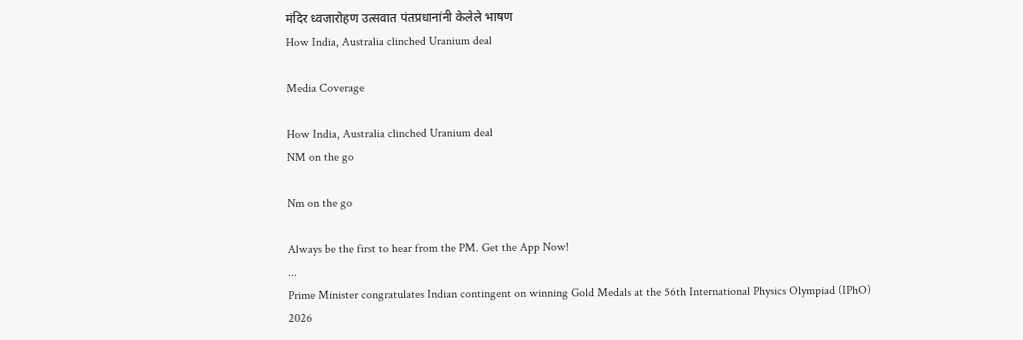मंदिर ध्वजारोहण उत्सवात पंतप्रधानांनी केलेले भाषण
How India, Australia clinched Uranium deal

Media Coverage

How India, Australia clinched Uranium deal
NM on the go

Nm on the go

Always be the first to hear from the PM. Get the App Now!
...
Prime Minister congratulates Indian contingent on winning Gold Medals at the 56th International Physics Olympiad (IPhO) 2026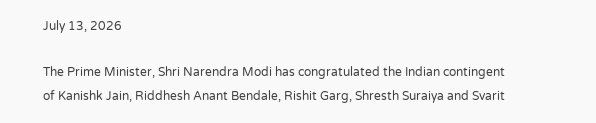July 13, 2026

The Prime Minister, Shri Narendra Modi has congratulated the Indian contingent of Kanishk Jain, Riddhesh Anant Bendale, Rishit Garg, Shresth Suraiya and Svarit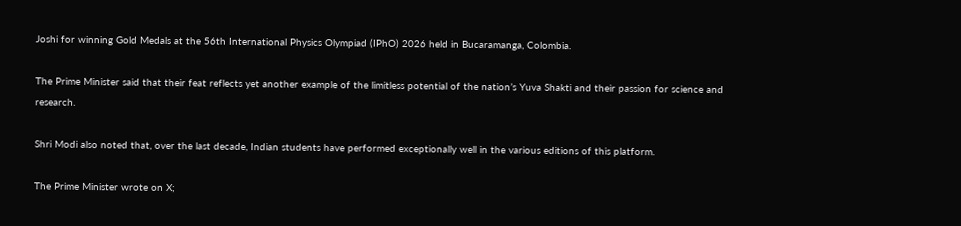Joshi for winning Gold Medals at the 56th International Physics Olympiad (IPhO) 2026 held in Bucaramanga, Colombia.

The Prime Minister said that their feat reflects yet another example of the limitless potential of the nation’s Yuva Shakti and their passion for science and research.

Shri Modi also noted that, over the last decade, Indian students have performed exceptionally well in the various editions of this platform.

The Prime Minister wrote on X;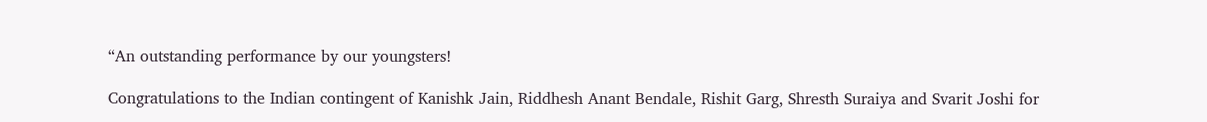“An outstanding performance by our youngsters!

Congratulations to the Indian contingent of Kanishk Jain, Riddhesh Anant Bendale, Rishit Garg, Shresth Suraiya and Svarit Joshi for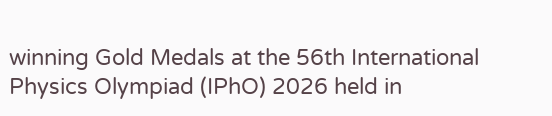winning Gold Medals at the 56th International Physics Olympiad (IPhO) 2026 held in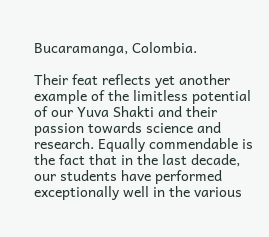Bucaramanga, Colombia.

Their feat reflects yet another example of the limitless potential of our Yuva Shakti and their passion towards science and research. Equally commendable is the fact that in the last decade, our students have performed exceptionally well in the various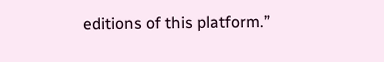editions of this platform.”